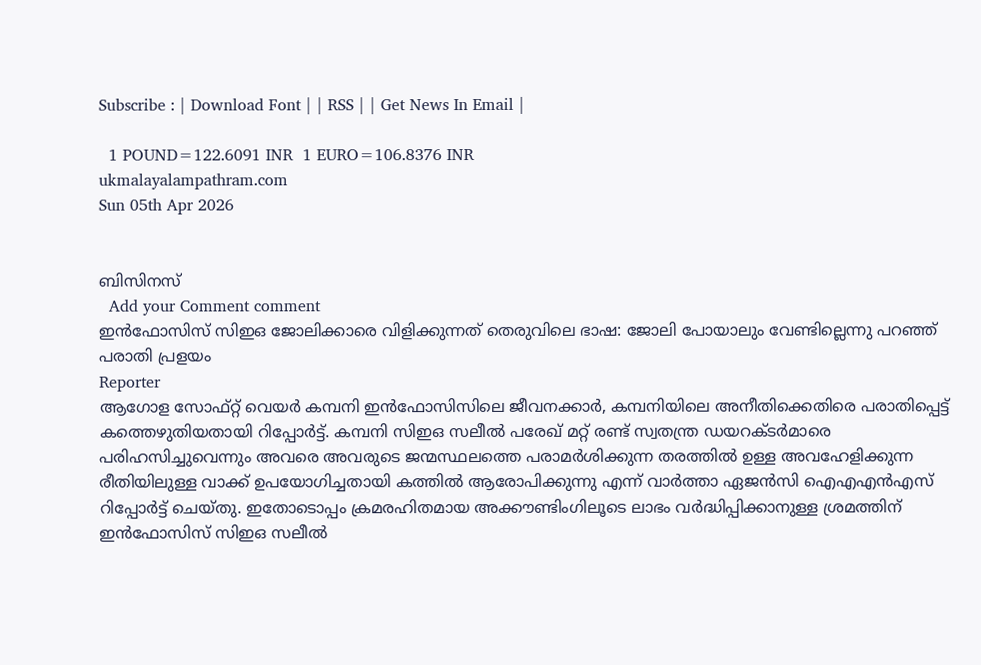Subscribe : | Download Font | | RSS | | Get News In Email |

  1 POUND=122.6091 INR  1 EURO=106.8376 INR
ukmalayalampathram.com
Sun 05th Apr 2026


ബിസിനസ്‌
  Add your Comment comment
ഇന്‍ഫോസിസ് സിഇഒ ജോലിക്കാരെ വിളിക്കുന്നത് തെരുവിലെ ഭാഷ: ജോലി പോയാലും വേണ്ടില്ലെന്നു പറഞ്ഞ് പരാതി പ്രളയം
Reporter
ആഗോള സോഫ്റ്റ് വെയര്‍ കമ്പനി ഇന്‍ഫോസിസിലെ ജീവനക്കാര്‍, കമ്പനിയിലെ അനീതിക്കെതിരെ പരാതിപ്പെട്ട് കത്തെഴുതിയതായി റിപ്പോര്‍ട്ട്. കമ്പനി സിഇഒ സലീല്‍ പരേഖ് മറ്റ് രണ്ട് സ്വതന്ത്ര ഡയറക്ടര്‍മാരെ പരിഹസിച്ചുവെന്നും അവരെ അവരുടെ ജന്മസ്ഥലത്തെ പരാമര്‍ശിക്കുന്ന തരത്തില്‍ ഉള്ള അവഹേളിക്കുന്ന രീതിയിലുള്ള വാക്ക് ഉപയോഗിച്ചതായി കത്തില്‍ ആരോപിക്കുന്നു എന്ന് വാര്‍ത്താ ഏജന്‍സി ഐഎഎന്‍എസ് റിപ്പോര്‍ട്ട് ചെയ്തു. ഇതോടൊപ്പം ക്രമരഹിതമായ അക്കൗണ്ടിംഗിലൂടെ ലാഭം വര്‍ദ്ധിപ്പിക്കാനുള്ള ശ്രമത്തിന് ഇന്‍ഫോസിസ് സിഇഒ സലീല്‍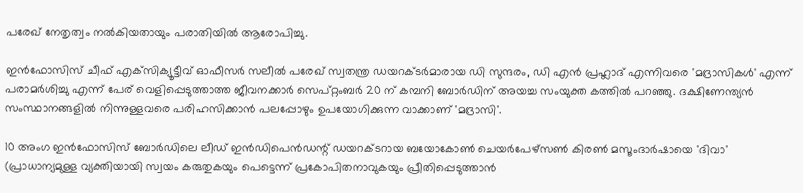പരേഖ് നേതൃത്വം നല്‍കിയതായും പരാതിയില്‍ ആരോപിച്ചു.

ഇന്‍ഫോസിസ് ചീഫ് എക്‌സിക്യൂട്ടീവ് ഓഫീസര്‍ സലീല്‍ പരേഖ് സ്വതന്ത്ര ഡയറക്ടര്‍മാരായ ഡി സുന്ദരം, ഡി എന്‍ പ്രഹ്ലാദ് എന്നിവരെ 'മദ്രാസികള്‍' എന്ന് പരാമര്‍ശിച്ചു എന്ന് പേര് വെളിപ്പെടുത്താത്ത ജീവനക്കാര്‍ സെപ്റ്റംബര്‍ 20 ന് കമ്പനി ബോര്‍ഡിന് അയച്ച സംയുക്ത കത്തില്‍ പറഞ്ഞു. ദക്ഷിണേന്ത്യന്‍ സംസ്ഥാനങ്ങളില്‍ നിന്നുള്ളവരെ പരിഹസിക്കാന്‍ പലപ്പോഴും ഉപയോഗിക്കുന്ന വാക്കാണ് 'മദ്രാസി'.

10 അംഗ ഇന്‍ഫോസിസ് ബോര്‍ഡിലെ ലീഡ് ഇന്‍ഡിപെന്‍ഡന്റ് ഡയറക്ടറായ ബയോകോണ്‍ ചെയര്‍പേഴ്‌സണ്‍ കിരണ്‍ മസൂംദാര്‍ഷായെ 'ദിവാ' (പ്രാധാന്യമുള്ള വ്യക്തിയായി സ്വയം കരുതുകയും പെട്ടെന്ന് പ്രകോപിതനാവുകയും പ്രീതിപ്പെടുത്താന്‍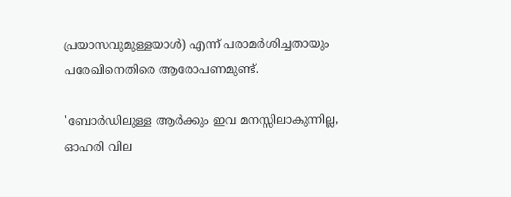പ്രയാസവുമുള്ളയാള്‍) എന്ന് പരാമര്‍ശിച്ചതായും പരേഖിനെതിരെ ആരോപണമുണ്ട്.

'ബോര്‍ഡിലുള്ള ആര്‍ക്കും ഇവ മനസ്സിലാകുന്നില്ല, ഓഹരി വില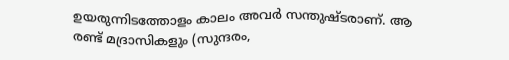ഉയരുന്നിടത്തോളം കാലം അവര്‍ സന്തുഷ്ടരാണ്. ആ രണ്ട് മദ്രാസികളും (സുന്ദരം,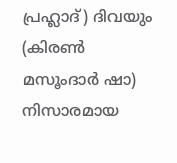പ്രഹ്ലാദ്) ദിവയും (കിരണ്‍ മസൂംദാര്‍ ഷാ) നിസാരമായ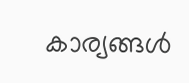കാര്യങ്ങള്‍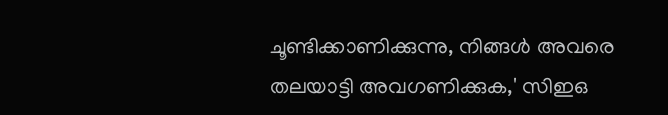ചൂണ്ടിക്കാണിക്കുന്നു, നിങ്ങള്‍ അവരെ തലയാട്ടി അവഗണിക്കുക,' സിഇഒ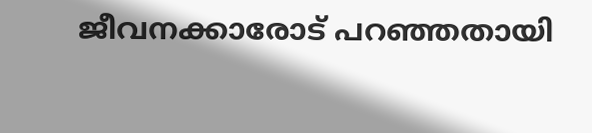ജീവനക്കാരോട് പറഞ്ഞതായി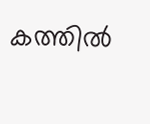കത്തില്‍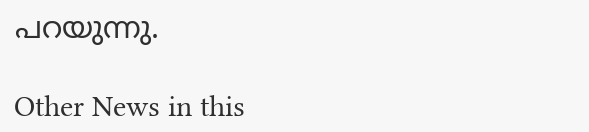പറയുന്നു.

Other News in this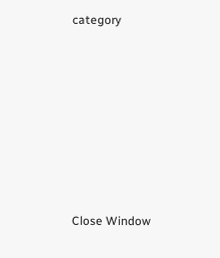category








Close Window